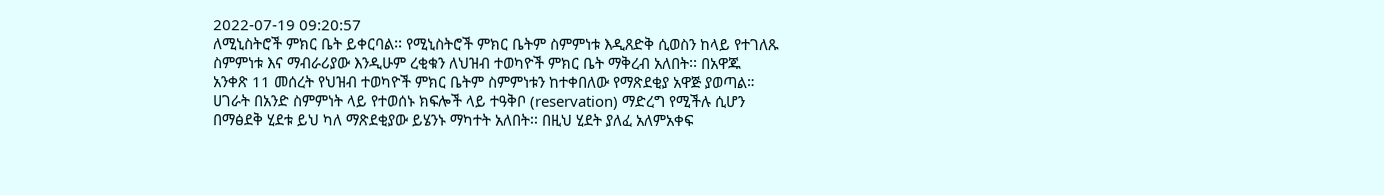2022-07-19 09:20:57
ለሚኒስትሮች ምክር ቤት ይቀርባል፡፡ የሚኒስትሮች ምክር ቤትም ስምምነቱ እዲጸድቅ ሲወስን ከላይ የተገለጹ ስምምነቱ እና ማብራሪያው እንዲሁም ረቂቁን ለህዝብ ተወካዮች ምክር ቤት ማቅረብ አለበት፡፡ በአዋጁ አንቀጽ 11 መሰረት የህዝብ ተወካዮች ምክር ቤትም ስምምነቱን ከተቀበለው የማጽደቂያ አዋጅ ያወጣል።
ሀገራት በአንድ ስምምነት ላይ የተወሰኑ ክፍሎች ላይ ተዓቅቦ (reservation) ማድረግ የሚችሉ ሲሆን በማፅደቅ ሂደቱ ይህ ካለ ማጽደቂያው ይሄንኑ ማካተት አለበት፡፡ በዚህ ሂደት ያለፈ አለምአቀፍ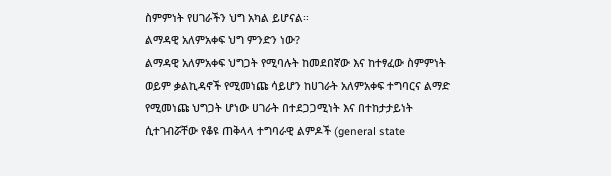ስምምነት የሀገራችን ህግ አካል ይሆናል፡፡
ልማዳዊ አለምአቀፍ ህግ ምንድን ነው?
ልማዳዊ አለምአቀፍ ህግጋት የሚባሉት ከመደበኛው እና ከተፃፈው ስምምነት ወይም ቃልኪዳኖች የሚመነጩ ሳይሆን ከሀገራት አለምአቀፍ ተግባርና ልማድ የሚመነጩ ህግጋት ሆነው ሀገራት በተደጋጋሚነት እና በተከታታይነት ሲተገብሯቸው የቆዩ ጠቅላላ ተግባራዊ ልምዶች (general state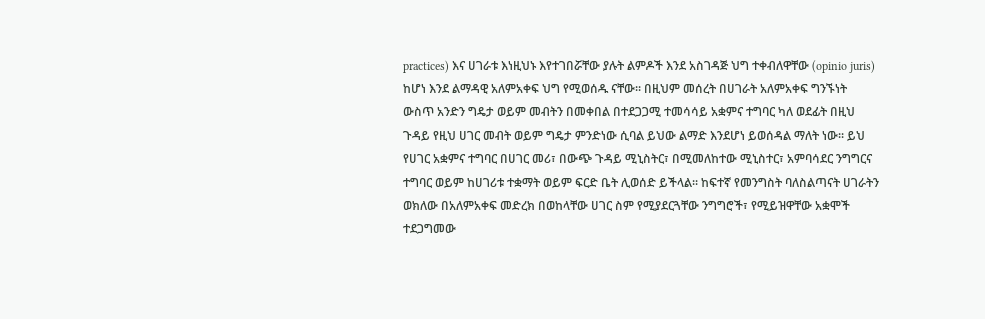practices) እና ሀገራቱ እነዚህኑ እየተገበሯቸው ያሉት ልምዶች እንደ አስገዳጅ ህግ ተቀብለዋቸው (opinio juris) ከሆነ እንደ ልማዳዊ አለምአቀፍ ህግ የሚወሰዱ ናቸው፡፡ በዚህም መሰረት በሀገራት አለምአቀፍ ግንኙነት ውስጥ አንድን ግዴታ ወይም መብትን በመቀበል በተደጋጋሚ ተመሳሳይ አቋምና ተግባር ካለ ወደፊት በዚህ ጉዳይ የዚህ ሀገር መብት ወይም ግዴታ ምንድነው ሲባል ይህው ልማድ እንደሆነ ይወሰዳል ማለት ነው፡፡ ይህ የሀገር አቋምና ተግባር በሀገር መሪ፣ በውጭ ጉዳይ ሚኒስትር፣ በሚመለከተው ሚኒስተር፣ አምባሳደር ንግግርና ተግባር ወይም ከሀገሪቱ ተቋማት ወይም ፍርድ ቤት ሊወሰድ ይችላል፡፡ ከፍተኛ የመንግስት ባለስልጣናት ሀገራትን ወክለው በአለምአቀፍ መድረክ በወከላቸው ሀገር ስም የሚያደርጓቸው ንግግሮች፣ የሚይዝዋቸው አቋሞች ተደጋግመው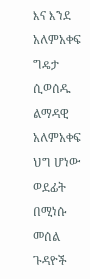እና እንደ አለምአቀፍ ግዴታ ሲወሰዱ ልማዳዊ አለምአቀፍ ህግ ሆነው ወደፊት በሚነሱ መሰል ጉዳዮች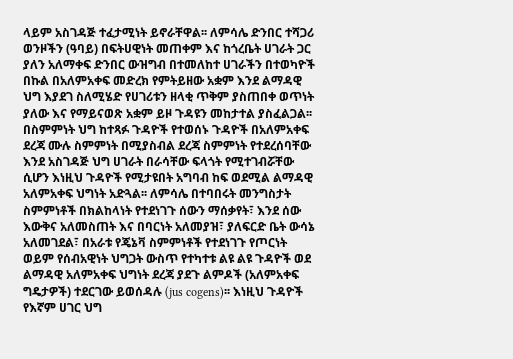ላይም አስገዳጅ ተፈታሚነት ይኖራቸዋል፡፡ ለምሳሌ ድንበር ተሻጋሪ ወንዞችን (ዓባይ) በፍትሀዊነት መጠቀም እና ከጎረቤት ሀገራት ጋር ያለን አለማቀፍ ድንበር ውዝግብ በተመለከተ ሀገራችን በተወካዮች በኩል በአለምአቀፍ መድረክ የምትይዘው አቋም እንደ ልማዳዊ ህግ እያደገ ስለሚሄድ የሀገሪቱን ዘላቂ ጥቅም ያስጠበቀ ወጥነት ያለው እና የማይናወጽ አቋም ይዞ ጉዳዩን መከታተል ያስፈልጋል፡፡
በስምምነት ህግ ከተጻፉ ጉዳዮች የተወሰኑ ጉዳዮች በአለምአቀፍ ደረጃ ሙሉ ስምምነት በሚያስብል ደረጃ ስምምነት የተደረሰባቸው እንደ አስገዳጅ ህግ ሀገራት በራሳቸው ፍላጎት የሚተገብሯቸው ሲሆን እነዚህ ጉዳዮች የሚታዩበት አግባብ ከፍ ወደሚል ልማዳዊ አለምአቀፍ ህግነት አድጓል፡፡ ለምሳሌ በተባበሩት መንግስታት ስምምነቶች በክልከላነት የተደነገጉ ሰውን ማሰቃየት፣ እንደ ሰው እውቅና አለመስጠት እና በባርነት አለመያዝ፣ ያለፍርድ ቤት ውሳኔ አለመገደል፣ በአራቱ የጄኔቫ ስምምነቶች የተደነገጉ የጦርነት ወይም የሰብአዊነት ህግጋት ውስጥ የተካተቱ ልዩ ልዩ ጉዳዮች ወደ ልማዳዊ አለምአቀፍ ህግነት ደረጃ ያደጉ ልምዶች (አለምአቀፍ ግዴታዎች) ተደርገው ይወሰዳሉ (jus cogens)፡፡ እነዚህ ጉዳዮች የእኛም ሀገር ህግ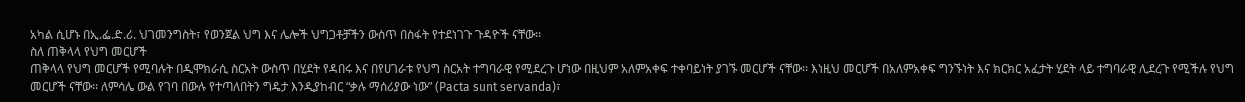አካል ሲሆኑ በኢ.ፌ.ድ.ሪ. ህገመንግስት፣ የወንጀል ህግ እና ሌሎች ህግጋቶቻችን ውስጥ በስፋት የተደነገጉ ጉዳዮች ናቸው፡፡
ስለ ጠቅላላ የህግ መርሆች
ጠቅላላ የህግ መርሆች የሚባሉት በዲሞክራሲ ስርአት ውስጥ በሂደት የዳበሩ እና በየሀገራቱ የህግ ስርአት ተግባራዊ የሚደረጉ ሆነው በዚህም አለምአቀፍ ተቀባይነት ያገኙ መርሆች ናቸው፡፡ እነዚህ መርሆች በአለምአቀፍ ግንኙነት እና ክርክር አፈታት ሂደት ላይ ተግባራዊ ሊደረጉ የሚችሉ የህግ መርሆች ናቸው፡፡ ለምሳሌ ውል የገባ በውሉ የተጣለበትን ግዴታ እንዲያከብር “ቃሉ ማሰሪያው ነው” (Pacta sunt servanda)፣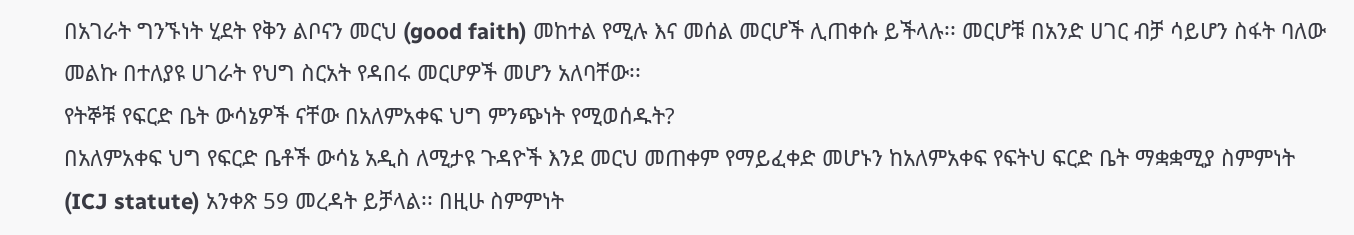በአገራት ግንኙነት ሂደት የቅን ልቦናን መርህ (good faith) መከተል የሚሉ እና መሰል መርሆች ሊጠቀሱ ይችላሉ፡፡ መርሆቹ በአንድ ሀገር ብቻ ሳይሆን ስፋት ባለው መልኩ በተለያዩ ሀገራት የህግ ስርአት የዳበሩ መርሆዎች መሆን አለባቸው፡፡
የትኞቹ የፍርድ ቤት ውሳኔዎች ናቸው በአለምአቀፍ ህግ ምንጭነት የሚወሰዱት?
በአለምአቀፍ ህግ የፍርድ ቤቶች ውሳኔ አዲስ ለሚታዩ ጉዳዮች እንደ መርህ መጠቀም የማይፈቀድ መሆኑን ከአለምአቀፍ የፍትህ ፍርድ ቤት ማቋቋሚያ ስምምነት (ICJ statute) አንቀጽ 59 መረዳት ይቻላል፡፡ በዚሁ ስምምነት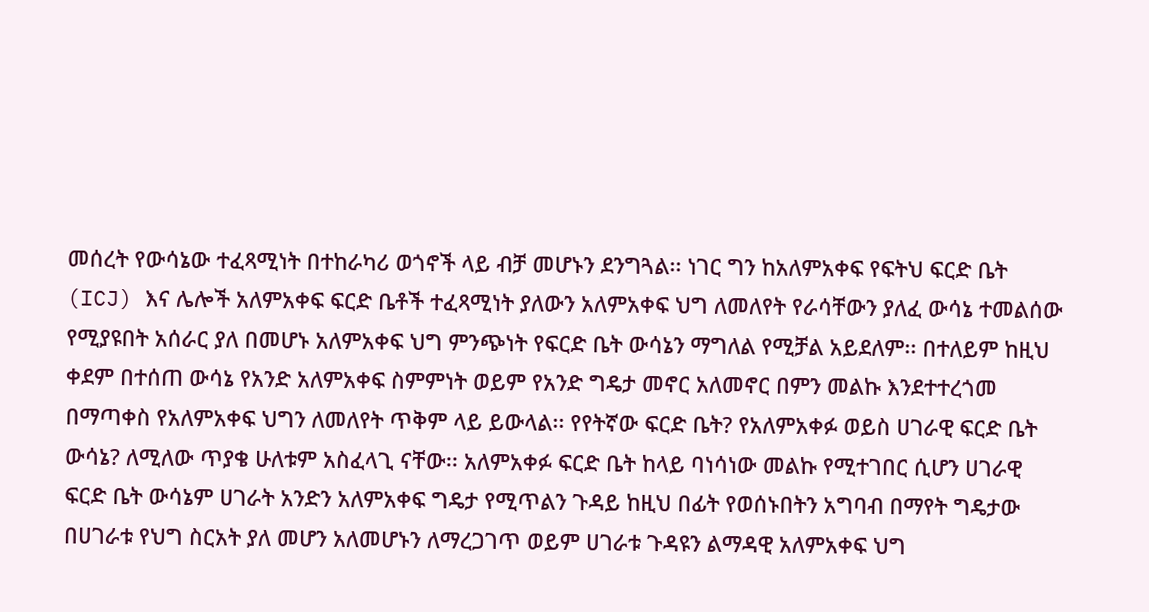መሰረት የውሳኔው ተፈጻሚነት በተከራካሪ ወጎኖች ላይ ብቻ መሆኑን ደንግጓል፡፡ ነገር ግን ከአለምአቀፍ የፍትህ ፍርድ ቤት (ICJ) እና ሌሎች አለምአቀፍ ፍርድ ቤቶች ተፈጻሚነት ያለውን አለምአቀፍ ህግ ለመለየት የራሳቸውን ያለፈ ውሳኔ ተመልሰው የሚያዩበት አሰራር ያለ በመሆኑ አለምአቀፍ ህግ ምንጭነት የፍርድ ቤት ውሳኔን ማግለል የሚቻል አይደለም፡፡ በተለይም ከዚህ ቀደም በተሰጠ ውሳኔ የአንድ አለምአቀፍ ስምምነት ወይም የአንድ ግዴታ መኖር አለመኖር በምን መልኩ እንደተተረጎመ በማጣቀስ የአለምአቀፍ ህግን ለመለየት ጥቅም ላይ ይውላል፡፡ የየትኛው ፍርድ ቤት? የአለምአቀፉ ወይስ ሀገራዊ ፍርድ ቤት ውሳኔ? ለሚለው ጥያቄ ሁለቱም አስፈላጊ ናቸው፡፡ አለምአቀፉ ፍርድ ቤት ከላይ ባነሳነው መልኩ የሚተገበር ሲሆን ሀገራዊ ፍርድ ቤት ውሳኔም ሀገራት አንድን አለምአቀፍ ግዴታ የሚጥልን ጉዳይ ከዚህ በፊት የወሰኑበትን አግባብ በማየት ግዴታው በሀገራቱ የህግ ስርአት ያለ መሆን አለመሆኑን ለማረጋገጥ ወይም ሀገራቱ ጉዳዩን ልማዳዊ አለምአቀፍ ህግ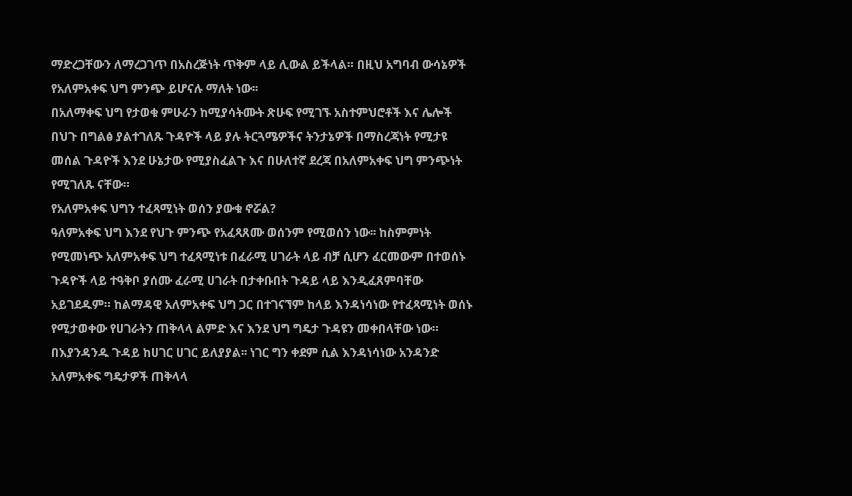ማድረጋቸውን ለማረጋገጥ በአስረጅነት ጥቅም ላይ ሊውል ይችላል። በዚህ አግባብ ውሳኔዎች የአለምአቀፍ ህግ ምንጭ ይሆናሉ ማለት ነው፡፡
በአለማቀፍ ህግ የታወቁ ምሁራን ከሚያሳትሙት ጽሁፍ የሚገኙ አስተምህሮቶች እና ሌሎች በህጉ በግልፅ ያልተገለጹ ጉዳዮች ላይ ያሉ ትርጓሜዎችና ትንታኔዎች በማስረጃነት የሚታዩ መሰል ጉዳዮች እንደ ሁኔታው የሚያስፈልጉ እና በሁለተኛ ደረጃ በአለምአቀፍ ህግ ምንጭነት የሚገለጹ ናቸው።
የአለምአቀፍ ህግን ተፈጻሚነት ወሰን ያውቁ ኖሯል?
ዓለምአቀፍ ህግ እንደ የህጉ ምንጭ የአፈጻጸሙ ወሰንም የሚወሰን ነው፡፡ ከስምምነት የሚመነጭ አለምአቀፍ ህግ ተፈጻሚነቱ በፈራሚ ሀገራት ላይ ብቻ ሲሆን ፈርመውም በተወሰኑ ጉዳዮች ላይ ተዓቅቦ ያሰሙ ፈራሚ ሀገራት በታቀቡበት ጉዳይ ላይ እንዲፈጸምባቸው አይገደዱም። ከልማዳዊ አለምአቀፍ ህግ ጋር በተገናኘም ከላይ እንዳነሳነው የተፈጻሚነት ወሰኑ የሚታወቀው የሀገራትን ጠቅላላ ልምድ እና እንደ ህግ ግዴታ ጉዳዩን መቀበላቸው ነው። በእያንዳንዱ ጉዳይ ከሀገር ሀገር ይለያያል፡፡ ነገር ግን ቀደም ሲል እንዳነሳነው አንዳንድ አለምአቀፍ ግዴታዎች ጠቅላላ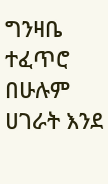ግንዛቤ ተፈጥሮ በሁሉም ሀገራት እንደ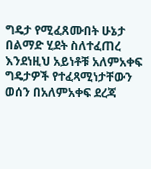ግዴታ የሚፈጸሙበት ሁኔታ በልማድ ሂደት ስለተፈጠረ እንደነዚህ አይነቶቹ አለምአቀፍ ግዴታዎች የተፈጻሚነታቸውን ወሰን በአለምአቀፍ ደረጃ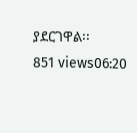ያደርገዋል፡፡
851 views06:20